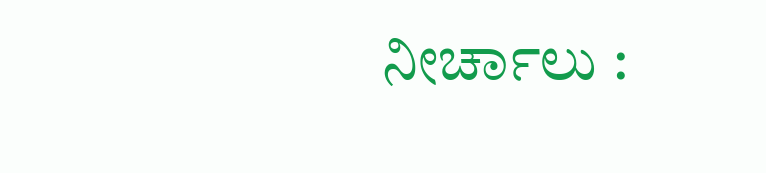ನೀರ್ಚಾಲು :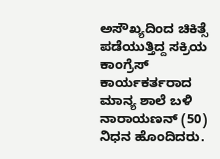ಅಸೌಖ್ಯದಿಂದ ಚಿಕಿತ್ಸೆ ಪಡೆಯುತ್ತಿದ್ದ ಸಕ್ರಿಯ ಕಾಂಗ್ರೆಸ್ ಕಾರ್ಯಕರ್ತರಾದ ಮಾನ್ಯ ಶಾಲೆ ಬಳಿ ನಾರಾಯಣನ್ (50) ನಿಧನ ಹೊಂದಿದರು.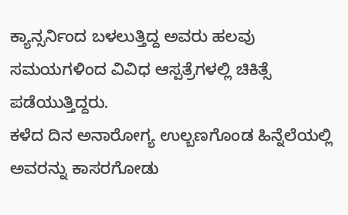ಕ್ಯಾನ್ಸರ್ನಿಂದ ಬಳಲುತ್ತಿದ್ದ ಅವರು ಹಲವು ಸಮಯಗಳಿಂದ ವಿವಿಧ ಆಸ್ಪತ್ರೆಗಳಲ್ಲಿ ಚಿಕಿತ್ಸೆ ಪಡೆಯುತ್ತಿದ್ದರು.
ಕಳೆದ ದಿನ ಅನಾರೋಗ್ಯ ಉಲ್ಬಣಗೊಂಡ ಹಿನ್ನೆಲೆಯಲ್ಲಿ ಅವರನ್ನು ಕಾಸರಗೋಡು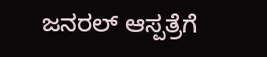ಜನರಲ್ ಆಸ್ಪತ್ರೆಗೆ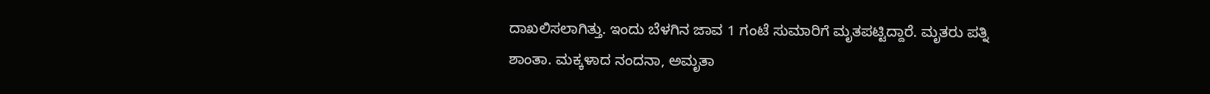ದಾಖಲಿಸಲಾಗಿತ್ತು. ಇಂದು ಬೆಳಗಿನ ಜಾವ 1 ಗಂಟೆ ಸುಮಾರಿಗೆ ಮೃತಪಟ್ಟಿದ್ದಾರೆ. ಮೃತರು ಪತ್ನಿ ಶಾಂತಾ. ಮಕ್ಕಳಾದ ನಂದನಾ, ಅಮೃತಾ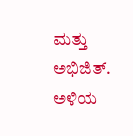ಮತ್ತು ಅಭಿಜಿತ್. ಅಳಿಯ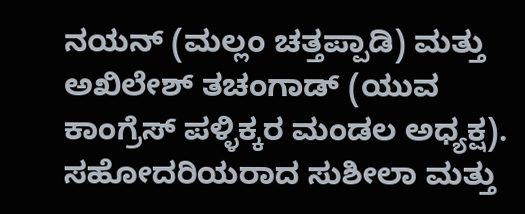ನಯನ್ (ಮಲ್ಲಂ ಚತ್ತಪ್ಪಾಡಿ) ಮತ್ತು ಅಖಿಲೇಶ್ ತಚಂಗಾಡ್ (ಯುವ ಕಾಂಗ್ರೆಸ್ ಪಳ್ಳಿಕ್ಕರ ಮಂಡಲ ಅಧ್ಯಕ್ಷ). ಸಹೋದರಿಯರಾದ ಸುಶೀಲಾ ಮತ್ತು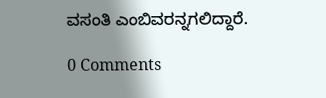ವಸಂತಿ ಎಂಬಿವರನ್ನಗಲಿದ್ದಾರೆ.

0 Comments